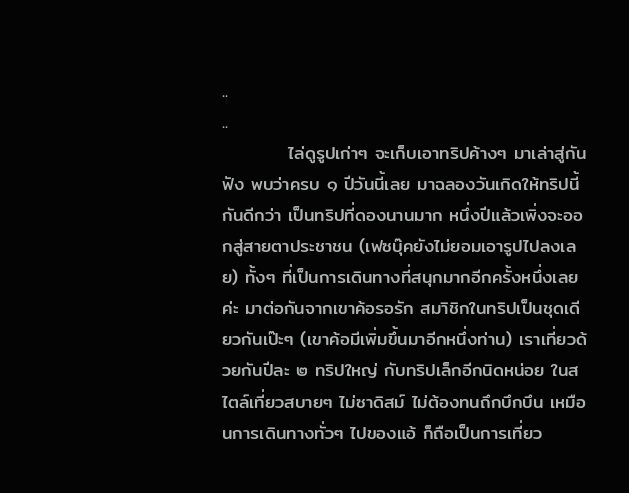..
..
          ไล่ดูรูปเก่าๆ จะเก็บเอาทริปค้างๆ มาเล่าสู่กันฟัง พบว่าครบ ๑ ปีวันนี้เลย มาฉลองวันเกิดให้ทริปนี้กันดีกว่า เป็นทริปที่ดองนานมาก หนึ่งปีแล้วเพิ่งจะออกสู่สายตาประชาชน (เฟซบุ๊คยังไม่ยอมเอารูปไปลงเลย) ทั้งๆ ที่เป็นการเดินทางที่สนุกมากอีกครั้งหนึ่งเลยค่ะ มาต่อกันจากเขาค้อรอรัก สมาิชิกในทริปเป็นชุดเดียวกันเป๊ะๆ (เขาค้อมีเพิ่มขึ้นมาอีกหนึ่งท่าน) เราเที่ยวด้วยกันปีละ ๒ ทริปใหญ่ กับทริปเล็กอีกนิดหน่อย ในสไตล์เที่ยวสบายๆ ไม่ซาดิสม์ ไม่ต้องทนถึกบึกบึน เหมือนการเดินทางทั่วๆ ไปของแอ้ ก็ถือเป็นการเที่ยว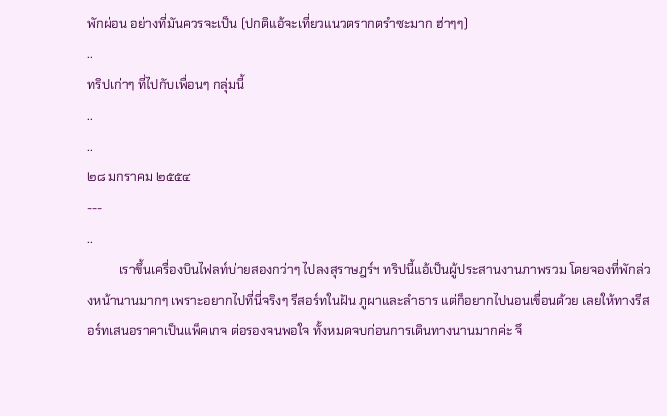พักผ่อน อย่างที่มันควรจะเป็น (ปกติแอ้จะเที่ยวแนวตรากตรำซะมาก ฮ่าๆๆ)
..
ทริปเก่าๆ ที่ไปกับเพื่อนๆ กลุ่มนี้
..
..
๒๘ มกราคม ๒๕๕๔
---
..
          เราขึ้นเครื่องบินไฟลท์บ่ายสองกว่าๆ ไปลงสุราษฎร์ฯ ทริปนี้แอ้เป็นผู้ประสานงานภาพรวม โดยจองที่พักล่วงหน้านานมากๆ เพราะอยากไปที่นี่จริงๆ รีสอร์ทในฝัน ภูผาและลำธาร แต่ก็อยากไปนอนเขื่อนด้วย เลยให้ทางรีสอร์ทเสนอราคาเป็นแพ็คเกจ ต่อรองจนพอใจ ทั้งหมดจบก่อนการเดินทางนานมากค่ะ จึ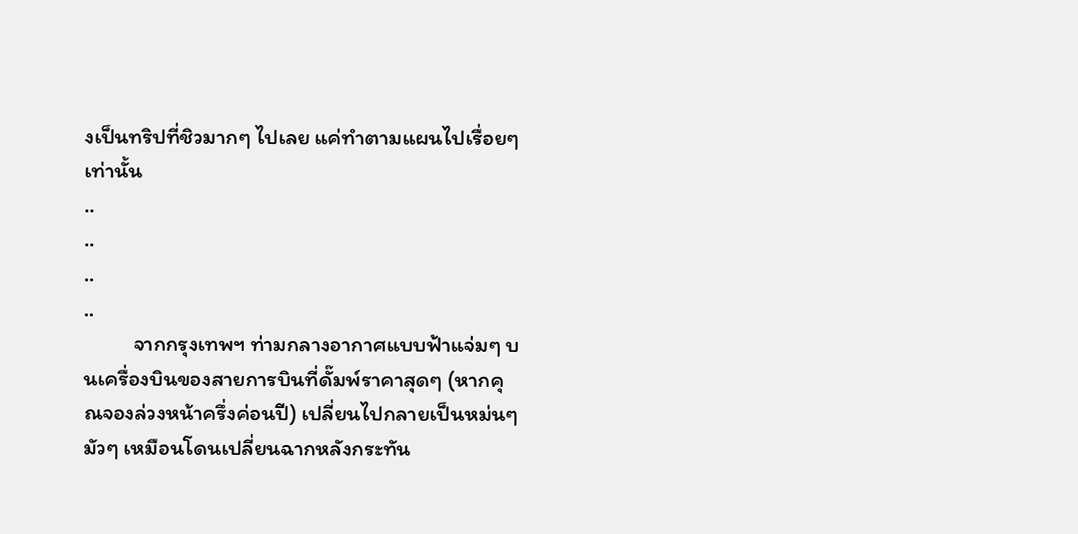งเป็นทริปที่ชิวมากๆ ไปเลย แค่ทำตามแผนไปเรื่อยๆ เท่านั้น
..
..
..
..
          จากกรุงเทพฯ ท่ามกลางอากาศแบบฟ้าแจ่มๆ บนเครื่องบินของสายการบินที่ดั๊มพ์ราคาสุดๆ (หากคุณจองล่วงหน้าครึ่งค่อนปี) เปลี่ยนไปกลายเป็นหม่นๆ มัวๆ เหมือนโดนเปลี่ยนฉากหลังกระทัน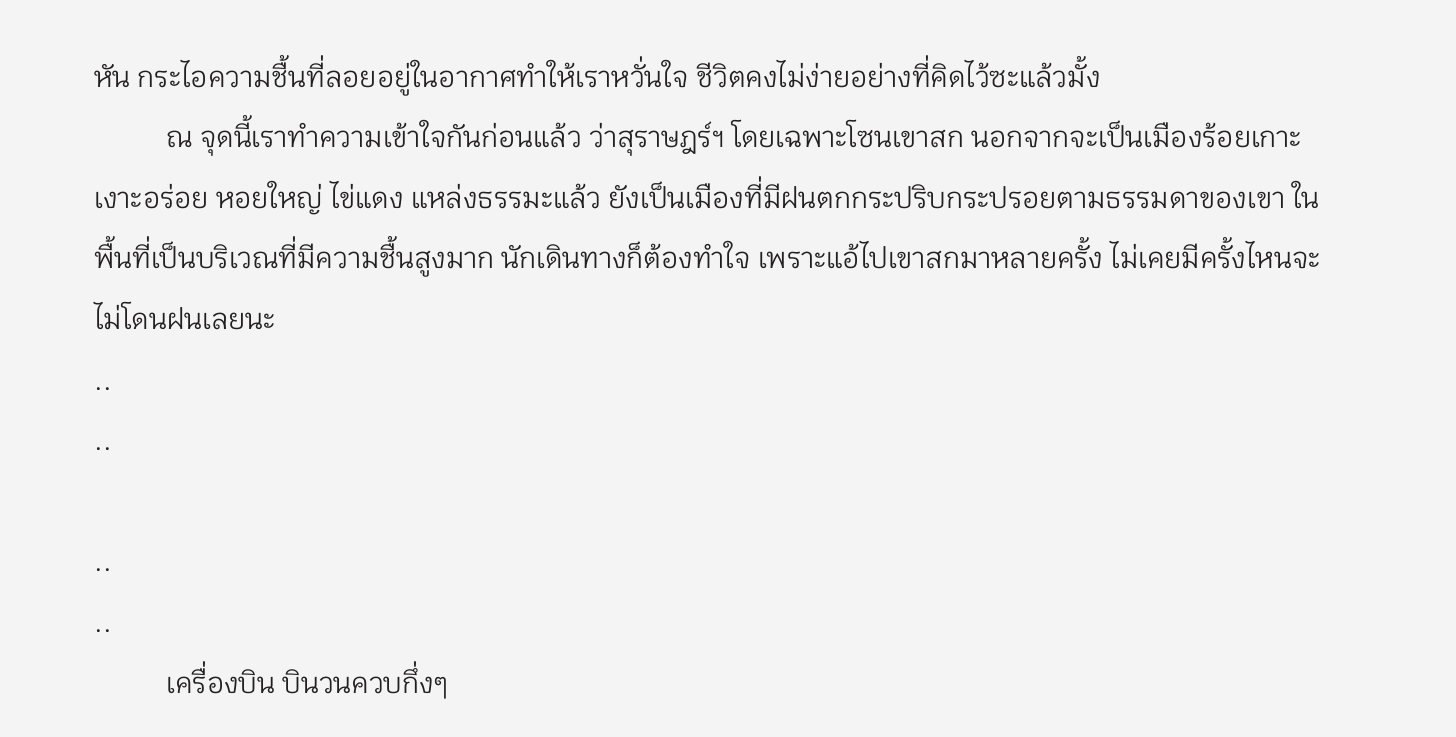หัน กระไอความชื้นที่ลอยอยู่ในอากาศทำให้เราหวั่นใจ ชีวิตคงไม่ง่ายอย่างที่คิดไว้ซะแล้วมั้ง
          ณ จุดนี้เราทำความเข้าใจกันก่อนแล้ว ว่าสุราษฎร์ฯ โดยเฉพาะโซนเขาสก นอกจากจะเป็นเมืองร้อยเกาะ เงาะอร่อย หอยใหญ่ ไข่แดง แหล่งธรรมะแล้ว ยังเป็นเมืองที่มีฝนตกกระปริบกระปรอยตามธรรมดาของเขา ในพื้นที่เป็นบริเวณที่มีความชื้นสูงมาก นักเดินทางก็ต้องทำใจ เพราะแอ้ไปเขาสกมาหลายครั้ง ไม่เคยมีครั้งไหนจะไม่โดนฝนเลยนะ
..
..

..
..
          เครื่องบิน บินวนควบกึ่งๆ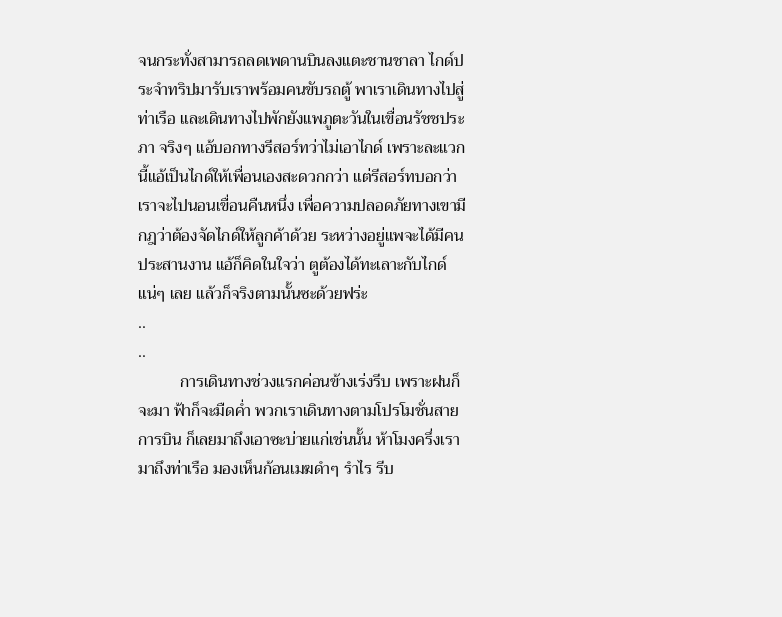จนกระทั่งสามารถลดเพดานบินลงแตะชานชาลา ไกด์ประจำทริปมารับเราพร้อมคนขับรถตู้ พาเราเดินทางไปสู่ท่าเรือ และเดินทางไปพักยังแพภูตะวันในเขื่อนรัชชประภา จริงๆ แอ้บอกทางรีสอร์ทว่าไม่เอาไกด์ เพราะละแวกนี้แอ้เป็นไกด์ให้เพื่อนเองสะดวกกว่า แต่รีสอร์ทบอกว่าเราจะไปนอนเขื่อนคืนหนึ่ง เพื่อความปลอดภัยทางเขามีกฎว่าต้องจัดไกด์ให้ลูกค้าด้วย ระหว่างอยู่แพจะได้มีคนประสานงาน แอ้ก็คิดในใจว่า ตูต้องได้ทะเลาะกับไกด์แน่ๆ เลย แล้วก็จริงตามนั้นซะด้วยฟร่ะ
..
..
          การเดินทางช่วงแรกค่อนข้างเร่งรีบ เพราะฝนก็จะมา ฟ้าก็จะมืดค่ำ พวกเราเดินทางตามโปรโมชั่นสายการบิน ก็เลยมาถึงเอาซะบ่ายแก่เช่นนั้น ห้าโมงครึ่งเรามาถึงท่าเรือ มองเห็นก้อนเมฆดำๆ รำไร รีบ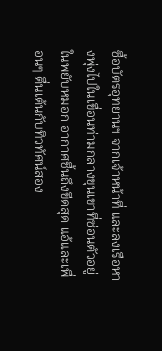ซื้อบัตรอุทยานฯ จากเจ้าหน้าที่ และลงเรือหางพุ่งไปในเขื่อนท่ามกลางขุนเขาที่ซ่อนตัวอยู่ในพยับหมอก อากาศชื้นถึงขีดสุด แอ้และเพื่อนๆ ตื่นเต้นกับทิวทัศน์สอง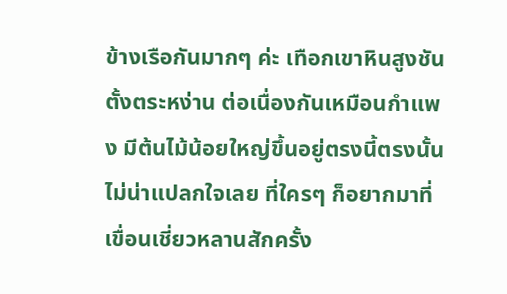ข้างเรือกันมากๆ ค่ะ เทือกเขาหินสูงชันตั้งตระหง่าน ต่อเนื่องกันเหมือนกำแพง มีต้นไม้น้อยใหญ่ขึ้นอยู่ตรงนี้ตรงนั้น ไม่น่าแปลกใจเลย ที่ใครๆ ก็อยากมาที่เขื่อนเชี่ยวหลานสักครั้ง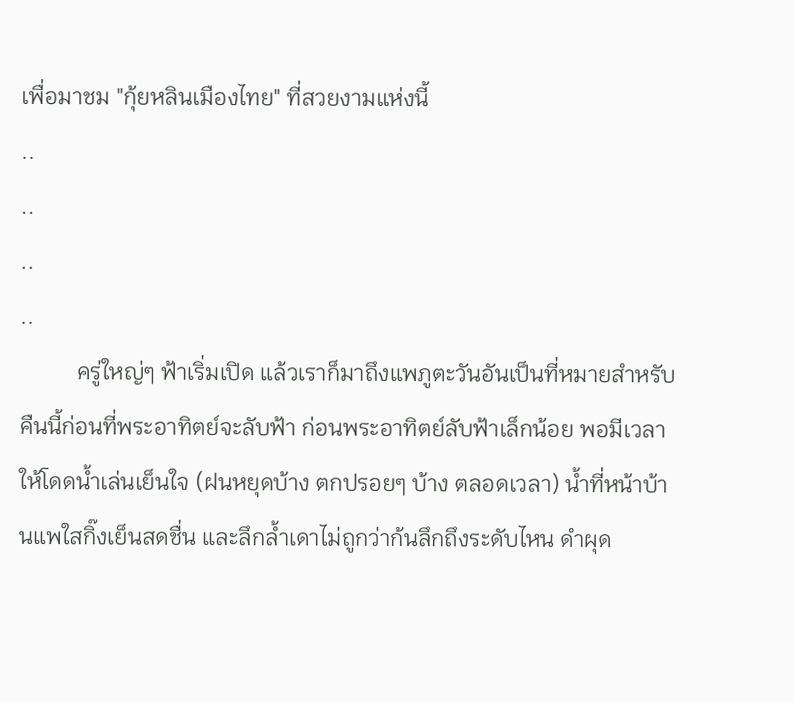เพื่อมาชม "กุ้ยหลินเมืองไทย" ที่สวยงามแห่งนี้
..
..
..
..
          ครู่ใหญ่ๆ ฟ้าเริ่มเปิด แล้วเราก็มาถึงแพภูตะวันอันเป็นที่หมายสำหรับคืนนี้ก่อนที่พระอาทิตย์จะลับฟ้า ก่อนพระอาทิตย์ลับฟ้าเล็กน้อย พอมีเวลาให้โดดน้ำเล่นเย็นใจ (ฝนหยุดบ้าง ตกปรอยๆ บ้าง ตลอดเวลา) น้ำที่หน้าบ้านแพใสกิ๊งเย็นสดชื่น และลึกล้ำเดาไม่ถูกว่าก้นลึกถึงระดับไหน ดำผุด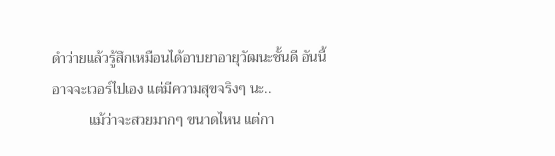ดำว่ายแล้วรู้สึกเหมือนได้อาบยาอายุวัฒนะชั้นดี อันนี้อาจจะเวอร์ไปเอง แต่มีความสุขจริงๆ นะ..
          แม้ว่าจะสวยมากๆ ขนาดไหน แต่กา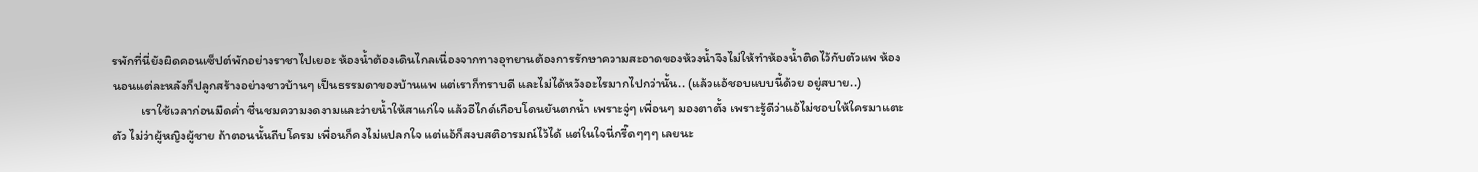รพักที่นี่ยังผิดคอนเซ็ปต์พักอย่างราชาไปเยอะ ห้องน้ำต้องเดินไกลเนื่องจากทางอุทยานต้องการรักษาความสะอาดของห้วงน้ำจึงไม่ให้ทำห้องน้ำติดไว้กับตัวแพ ห้องนอนแต่ละหลังก็ปลูกสร้างอย่างชาวบ้านๆ เป็นธรรมดาของบ้านแพ แต่เราก็ทราบดี และไม่ได้หวังอะไรมากไปกว่านั้น.. (แล้วแอ้ชอบแบบนี้ด้วย อยู่สบาย..)
          เราใช้เวลาก่อนมืดค่ำ ชื่นชมความงดงามและว่ายน้ำให้สาแก่ใจ แล้วอีไกด์เกือบโดนยันตกน้ำ เพราะจู่ๆ เพื่อนๆ มองตาตั้ง เพราะรู้ดีว่าแอ้ไม่ชอบให้ใครมาแตะตัว ไม่ว่าผู้หญิงผู้ชาย ถ้าตอนนั้นถีบโครม เพื่อนก็คงไม่แปลกใจ แต่แอ้ก็สงบสติอารมณ์ไว้ได้ แต่ในใจนี่กรี๊ดๆๆๆ เลยนะ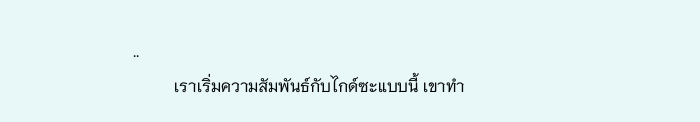..
          เราเริ่มความสัมพันธ์กับไกด์ซะแบบนี้ เขาทำ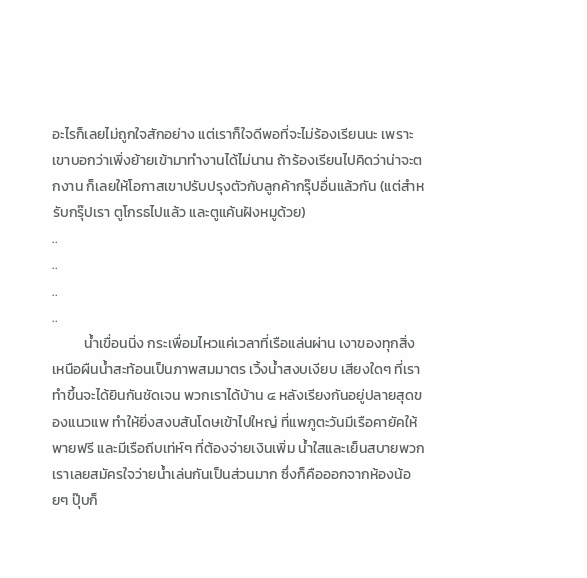อะไรก็เลยไม่ถูกใจสักอย่าง แต่เราก็ใจดีพอที่จะไม่ร้องเรียนนะ เพราะเขาบอกว่าเพิ่งย้ายเข้ามาทำงานได้ไม่นาน ถ้าร้องเรียนไปคิดว่าน่าจะตกงาน ก็เลยให้โอกาสเขาปรับปรุงตัวกับลูกค้ากรุ๊ปอื่นแล้วกัน (แต่สำหรับกรุ๊ปเรา ตูโกรธไปแล้ว และตูแค้นฝังหมูด้วย)
..
..
..
..
          น้ำเขื่อนนิ่ง กระเพื่อมไหวแค่เวลาที่เรือแล่นผ่าน เงาของทุกสิ่งเหนือผืนน้ำสะท้อนเป็นภาพสมมาตร เวิ้งน้ำสงบเงียบ เสียงใดๆ ที่เราทำขึ้นจะได้ยินกันชัดเจน พวกเราได้บ้าน ๔ หลังเรียงกันอยู่ปลายสุดของแนวแพ ทำให้ยิ่งสงบสันโดษเข้าไปใหญ่ ที่แพภูตะวันมีเรือคายัคให้พายฟรี และมีเรือถีบเท่ห์ๆ ที่ต้องจ่ายเงินเพิ่ม น้ำใสและเย็นสบายพวกเราเลยสมัครใจว่ายน้ำเล่นกันเป็นส่วนมาก ซึ่งก็คือออกจากห้องน้อยๆ ปุ๊บก็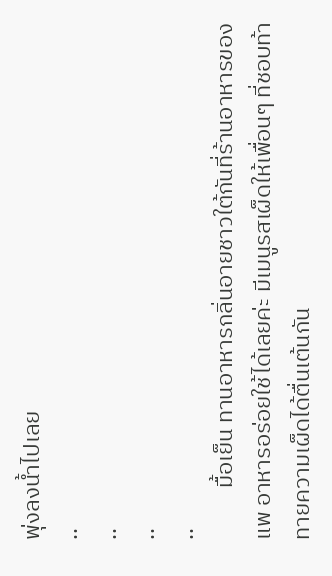พุ่งลงน้ำไปเลย
..
..
..
..
          มื้อเย็น ทานอาหารกลิ่นอายชาวใต้กันที่ร้านอาหารของแพ อาหารอร่อยใช้ได้เลยค่ะ มีเมนูรสเผ็ดให้เพื่อนๆ ที่ชอบท้าทายความเผ็ดได้ตื่นเต้นกัน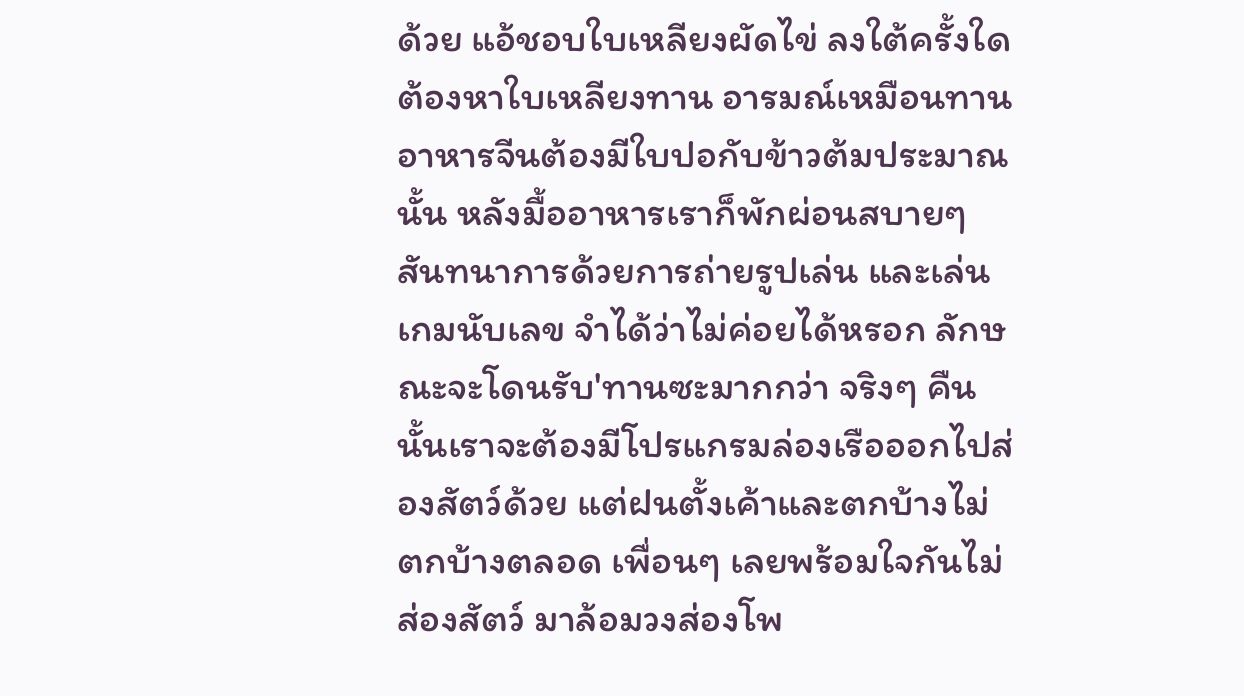ด้วย แอ้ชอบใบเหลียงผัดไข่ ลงใต้ครั้งใดต้องหาใบเหลียงทาน อารมณ์เหมือนทานอาหารจีนต้องมีใบปอกับข้าวต้มประมาณนั้น หลังมื้ออาหารเราก็พักผ่อนสบายๆ สันทนาการด้วยการถ่ายรูปเล่น และเล่นเกมนับเลข จำได้ว่าไม่ค่อยได้หรอก ลักษณะจะโดนรับ'ทานซะมากกว่า จริงๆ คืนนั้นเราจะต้องมีโปรแกรมล่องเรือออกไปส่องสัตว์ด้วย แต่ฝนตั้งเค้าและตกบ้างไม่ตกบ้างตลอด เพื่อนๆ เลยพร้อมใจกันไม่ส่องสัตว์ มาล้อมวงส่องโพ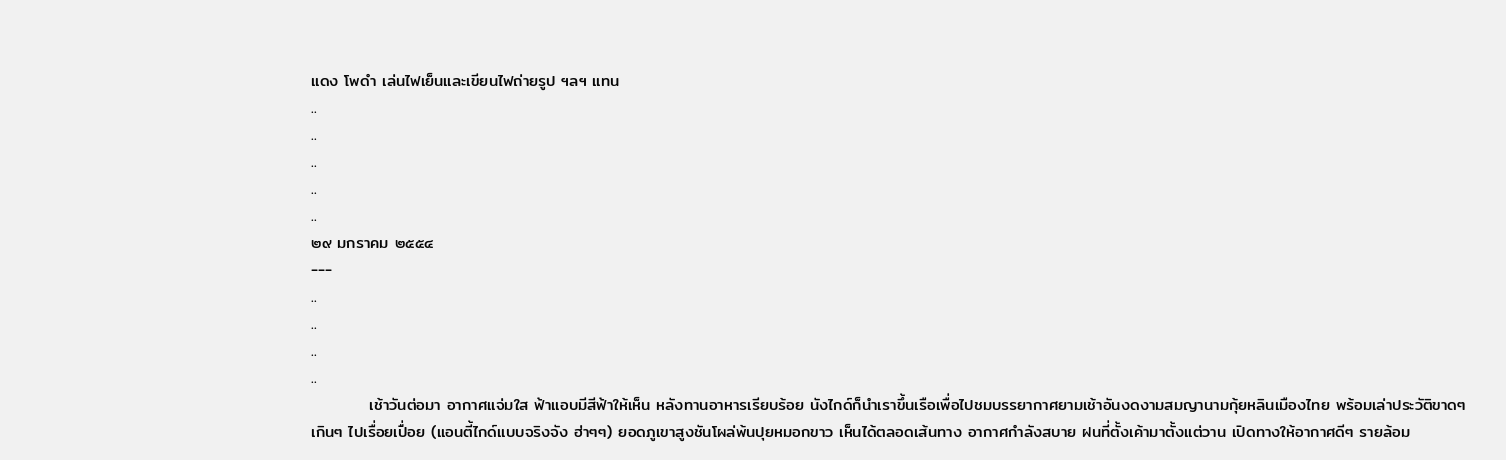แดง โพดำ เล่นไฟเย็นและเขียนไฟถ่ายรูป ฯลฯ แทน
..
..
..
..
..
๒๙ มกราคม ๒๕๕๔
---
..
..
..
..
          เช้าวันต่อมา อากาศแจ่มใส ฟ้าแอบมีสีฟ้าให้เห็น หลังทานอาหารเรียบร้อย นังไกด์ก็นำเราขึ้นเรือเพื่อไปชมบรรยากาศยามเช้าอันงดงามสมญานามกุ้ยหลินเมืองไทย พร้อมเล่าประวัติขาดๆ เกินๆ ไปเรื่อยเปื่อย (แอนตี้ไกด์แบบจริงจัง ฮ่าๆๆ) ยอดภูเขาสูงชันโผล่พ้นปุยหมอกขาว เห็นได้ตลอดเส้นทาง อากาศกำลังสบาย ฝนที่ตั้งเค้ามาตั้งแต่วาน เปิดทางให้อากาศดีๆ รายล้อม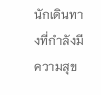นักเดินทางที่กำลังมีความสุข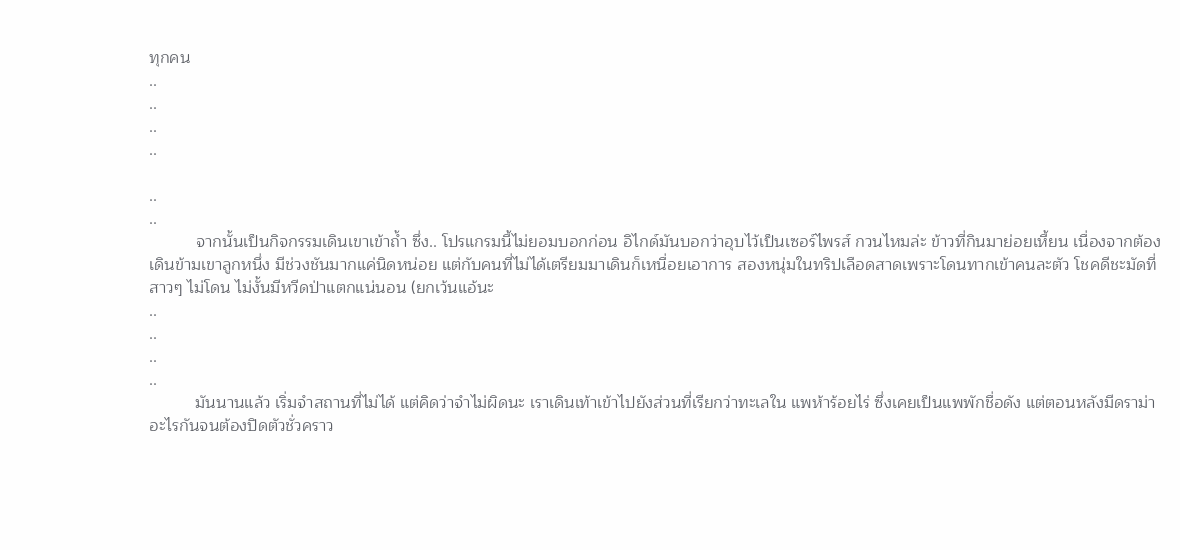ทุกคน
..
..
..
..

..
..
          จากนั้นเป็นกิจกรรมเดินเขาเข้าถ้ำ ซึ่ง.. โปรแกรมนี้ไม่ยอมบอกก่อน อิไกด์มันบอกว่าอุบไว้เป็นเซอร์ไพรส์ กวนไหมล่ะ ข้าวที่กินมาย่อยเหี้ยน เนื่องจากต้องเดินข้ามเขาลูกหนึ่ง มีช่วงชันมากแค่นิดหน่อย แต่กับคนที่ไม่ได้เตรียมมาเดินก็เหนื่อยเอาการ สองหนุ่มในทริปเลือดสาดเพราะโดนทากเข้าคนละตัว โชคดีชะมัดที่สาวๆ ไม่โดน ไม่งั้นมีหวีดป่าแตกแน่นอน (ยกเว้นแอ้นะ
..
..
..
..
          มันนานแล้ว เริ่มจำสถานที่ไม่ได้ แต่คิดว่าจำไม่ผิดนะ เราเดินเท้าเข้าไปยังส่วนที่เรียกว่าทะเลใน แพห้าร้อยไร่ ซึ่งเคยเป็นแพพักชื่อดัง แต่ตอนหลังมีดราม่าอะไรกันจนต้องปิดตัวชั่วคราว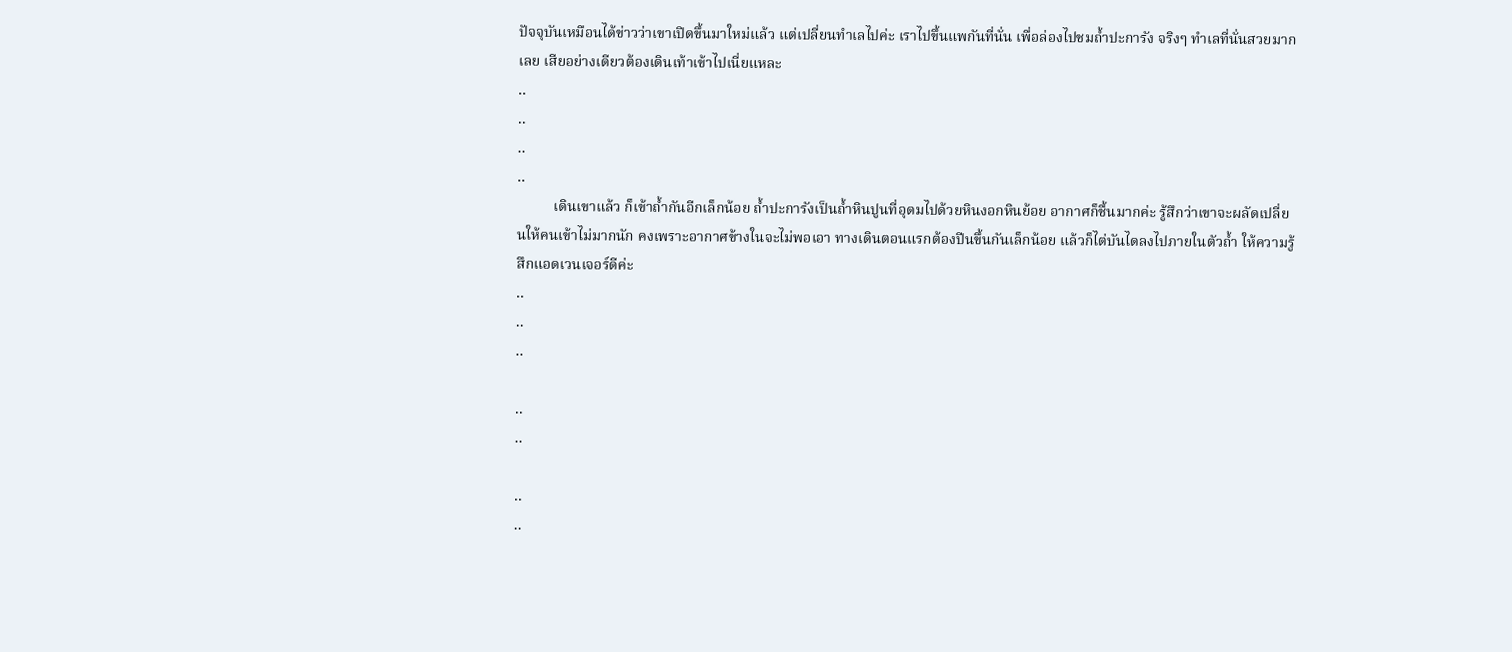ปัจจุบันเหมือนได้ข่าวว่าเขาเปิดขึ้นมาใหม่แล้ว แต่เปลี่ยนทำเลไปค่ะ เราไปขึ้นแพกันที่นั่น เพื่อล่องไปชมถ้ำปะการัง จริงๆ ทำเลที่นั่นสวยมากเลย เสียอย่างเดียวต้องเดินเท้าเข้าไปเนี่ยแหละ
..
..
..
..
          เดินเขาแล้ว ก็เข้าถ้ำกันอีกเล็กน้อย ถ้ำปะการังเป็นถ้ำหินปูนที่อุดมไปด้วยหินงอกหินย้อย อากาศก็ชื้นมากค่ะ รู้สึกว่าเขาจะผลัดเปลี่ยนให้คนเข้าไม่มากนัก คงเพราะอากาศข้างในจะไม่พอเอา ทางเดินตอนแรกต้องปีนขึ้นกันเล็กน้อย แล้วก็ไต่บันไดลงไปภายในตัวถ้ำ ให้ความรู้สึกแอดเวนเจอร์ดีค่ะ
..
..
..

..
..

..
..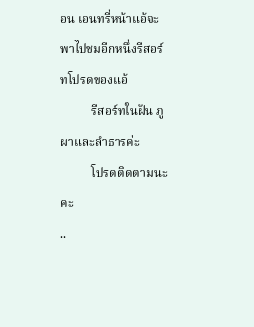อน เอนทรี่หน้าแอ้จะพาไปชมอีกหนึ่งรีสอร์ทโปรดของแอ้
          รีสอร์ทในฝัน ภูผาและลำธารค่ะ
          โปรดติดตามนะคะ
..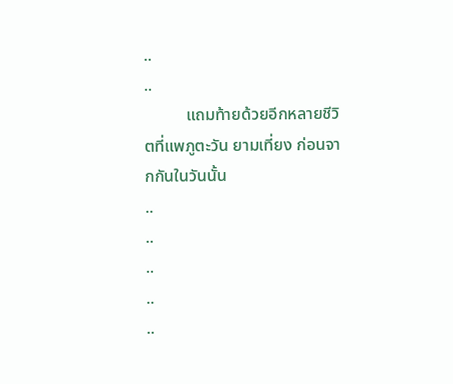..
..
          แถมท้ายด้วยอีกหลายชีวิตที่แพภูตะวัน ยามเที่ยง ก่อนจากกันในวันนั้น
..
..
..
..
..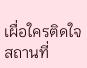เผื่อใครติดใจสถานที่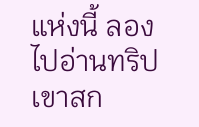แห่งนี้ ลองไปอ่านทริปเขาสก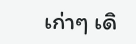เก่าๆ เดิ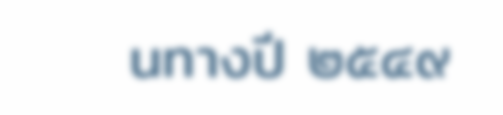นทางปี ๒๕๔๙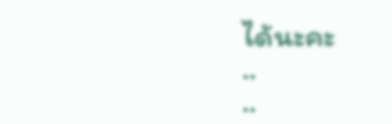ได้นะคะ
..
..